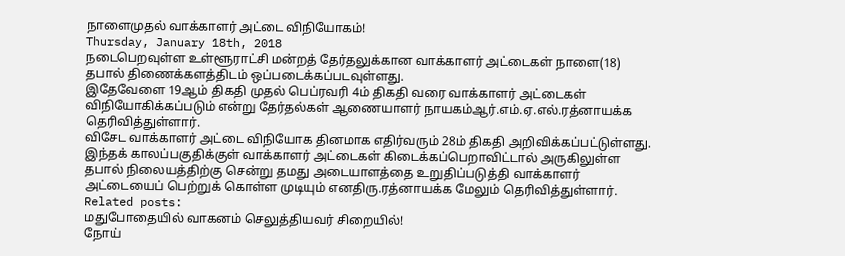நாளைமுதல் வாக்காளர் அட்டை விநியோகம்!
Thursday, January 18th, 2018
நடைபெறவுள்ள உள்ளூராட்சி மன்றத் தேர்தலுக்கான வாக்காளர் அட்டைகள் நாளை(18) தபால் திணைக்களத்திடம் ஒப்படைக்கப்படவுள்ளது.
இதேவேளை 19ஆம் திகதி முதல் பெப்ரவரி 4ம் திகதி வரை வாக்காளர் அட்டைகள் விநியோகிக்கப்படும் என்று தேர்தல்கள் ஆணையாளர் நாயகம்ஆர்.எம்.ஏ.எல்.ரத்னாயக்க தெரிவித்துள்ளார்.
விசேட வாக்காளர் அட்டை விநியோக தினமாக எதிர்வரும் 28ம் திகதி அறிவிக்கப்பட்டுள்ளது. இந்தக் காலப்பகுதிக்குள் வாக்காளர் அட்டைகள் கிடைக்கப்பெறாவிட்டால் அருகிலுள்ள தபால் நிலையத்திற்கு சென்று தமது அடையாளத்தை உறுதிப்படுத்தி வாக்காளர் அட்டையைப் பெற்றுக் கொள்ள முடியும் எனதிரு.ரத்னாயக்க மேலும் தெரிவித்துள்ளார்.
Related posts:
மதுபோதையில் வாகனம் செலுத்தியவர் சிறையில்!
நோய்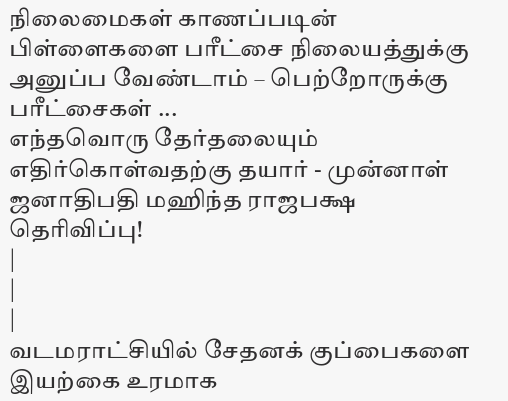நிலைமைகள் காணப்படின் பிள்ளைகளை பரீட்சை நிலையத்துக்கு அனுப்ப வேண்டாம் – பெற்றோருக்கு பரீட்சைகள் ...
எந்தவொரு தேர்தலையும் எதிர்கொள்வதற்கு தயார் - முன்னாள் ஜனாதிபதி மஹிந்த ராஜபக்ஷ தெரிவிப்பு!
|
|
|
வடமராட்சியில் சேதனக் குப்பைகளை இயற்கை உரமாக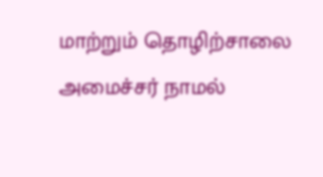மாற்றும் தொழிற்சாலை அமைச்சர் நாமல்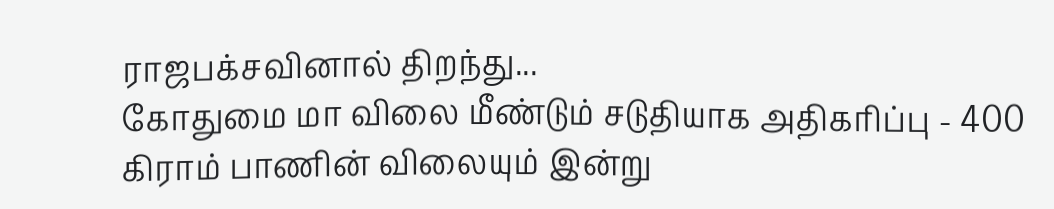ராஜபக்சவினால் திறந்து...
கோதுமை மா விலை மீண்டும் சடுதியாக அதிகரிப்பு - 400 கிராம் பாணின் விலையும் இன்று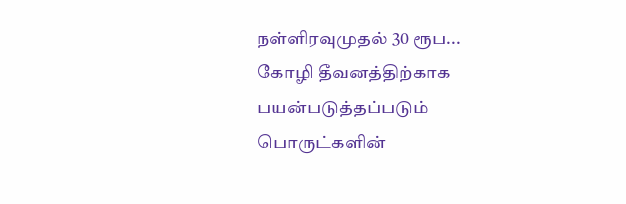நள்ளிரவுமுதல் 30 ரூப...
கோழி தீவனத்திற்காக பயன்படுத்தப்படும் பொருட்களின்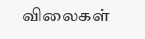விலைகள்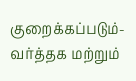குறைக்கப்படும்- வர்த்தக மற்றும்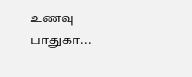உணவு பாதுகா...